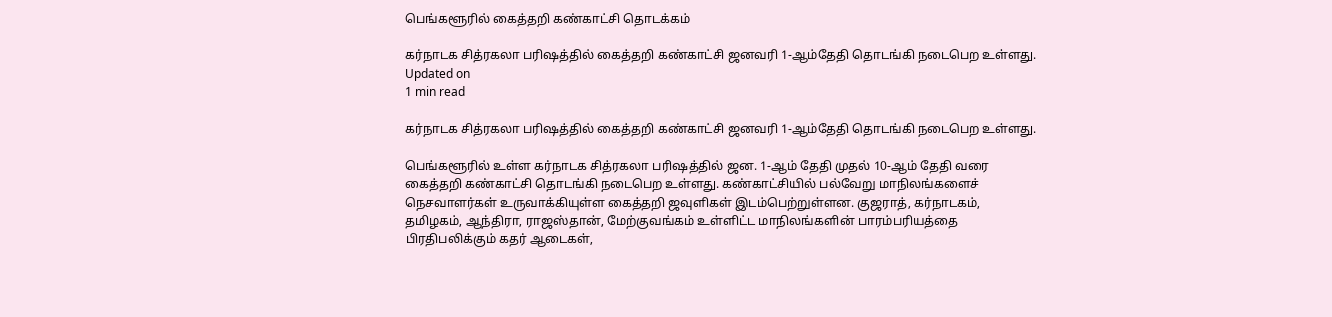பெங்களூரில் கைத்தறி கண்காட்சி தொடக்கம்

கர்நாடக சித்ரகலா பரிஷத்தில் கைத்தறி கண்காட்சி ஜனவரி 1-ஆம்தேதி தொடங்கி நடைபெற உள்ளது.
Updated on
1 min read

கர்நாடக சித்ரகலா பரிஷத்தில் கைத்தறி கண்காட்சி ஜனவரி 1-ஆம்தேதி தொடங்கி நடைபெற உள்ளது.

பெங்களூரில் உள்ள கர்நாடக சித்ரகலா பரிஷத்தில் ஜன. 1-ஆம் தேதி முதல் 10-ஆம் தேதி வரை கைத்தறி கண்காட்சி தொடங்கி நடைபெற உள்ளது. கண்காட்சியில் பல்வேறு மாநிலங்களைச் நெசவாளர்கள் உருவாக்கியுள்ள கைத்தறி ஜவுளிகள் இடம்பெற்றுள்ளன. குஜராத், கர்நாடகம், தமிழகம், ஆந்திரா, ராஜஸ்தான், மேற்குவங்கம் உள்ளிட்ட மாநிலங்களின் பாரம்பரியத்தை பிரதிபலிக்கும் கதர் ஆடைகள்,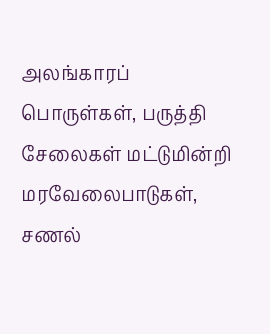அலங்காரப் பொருள்கள், பருத்தி சேலைகள் மட்டுமின்றி மரவேலைபாடுகள், சணல்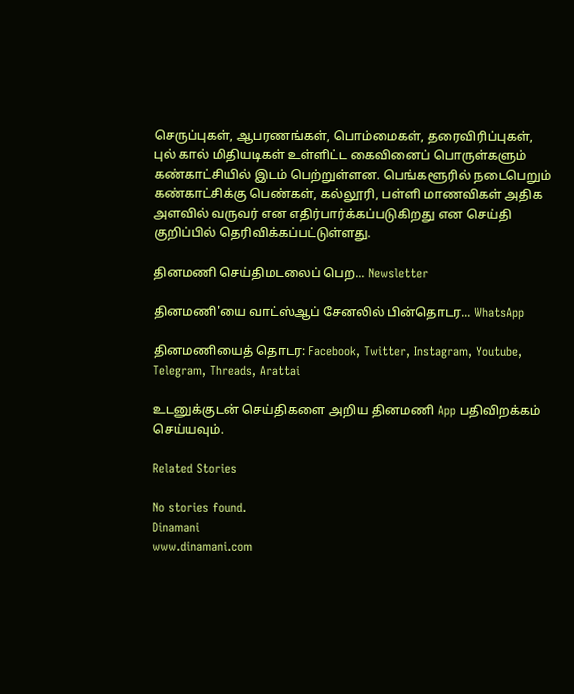செருப்புகள், ஆபரணங்கள், பொம்மைகள், தரைவிரிப்புகள், புல் கால் மிதியடிகள் உள்ளிட்ட கைவினைப் பொருள்களும் கண்காட்சியில் இடம் பெற்றுள்ளன. பெங்களூரில் நடைபெறும் கண்காட்சிக்கு பெண்கள், கல்லூரி, பள்ளி மாணவிகள் அதிக அளவில் வருவர் என எதிர்பார்க்கப்படுகிறது என செய்தி குறிப்பில் தெரிவிக்கப்பட்டுள்ளது.

தினமணி செய்திமடலைப் பெற... Newsletter

தினமணி'யை வாட்ஸ்ஆப் சேனலில் பின்தொடர... WhatsApp

தினமணியைத் தொடர: Facebook, Twitter, Instagram, Youtube, Telegram, Threads, Arattai

உடனுக்குடன் செய்திகளை அறிய தினமணி App பதிவிறக்கம் செய்யவும்.

Related Stories

No stories found.
Dinamani
www.dinamani.com